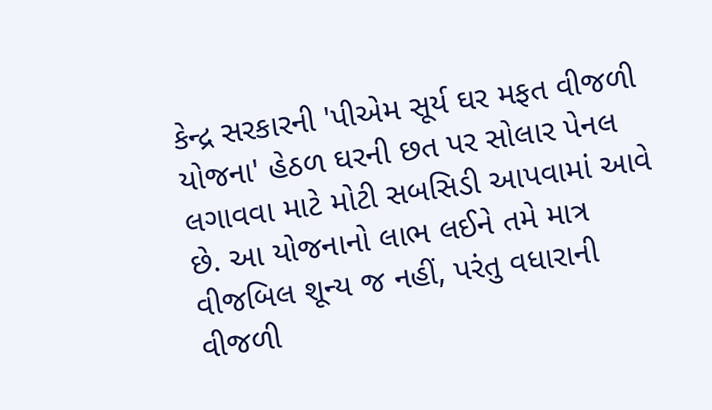કેન્દ્ર સરકારની 'પીએમ સૂર્ય ઘર મફત વીજળી યોજના' હેઠળ ઘરની છત પર સોલાર પેનલ લગાવવા માટે મોટી સબસિડી આપવામાં આવે છે. આ યોજનાનો લાભ લઈને તમે માત્ર વીજબિલ શૂન્ય જ નહીં, પરંતુ વધારાની વીજળી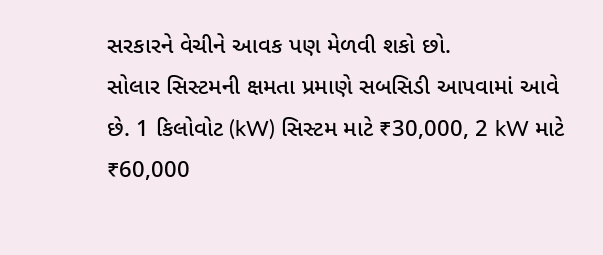સરકારને વેચીને આવક પણ મેળવી શકો છો.
સોલાર સિસ્ટમની ક્ષમતા પ્રમાણે સબસિડી આપવામાં આવે છે. 1 કિલોવોટ (kW) સિસ્ટમ માટે ₹30,000, 2 kW માટે ₹60,000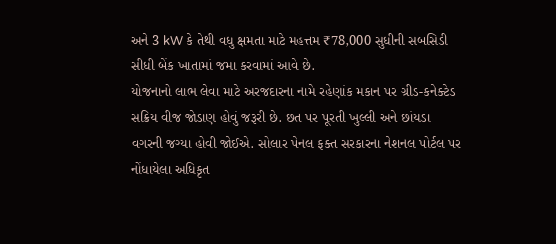અને 3 kW કે તેથી વધુ ક્ષમતા માટે મહત્તમ ₹78,000 સુધીની સબસિડી સીધી બેંક ખાતામાં જમા કરવામાં આવે છે.
યોજનાનો લાભ લેવા માટે અરજદારના નામે રહેણાંક મકાન પર ગ્રીડ-કનેક્ટેડ સક્રિય વીજ જોડાણ હોવું જરૂરી છે. છત પર પૂરતી ખુલ્લી અને છાંયડા વગરની જગ્યા હોવી જોઈએ. સોલાર પેનલ ફક્ત સરકારના નેશનલ પોર્ટલ પર નોંધાયેલા અધિકૃત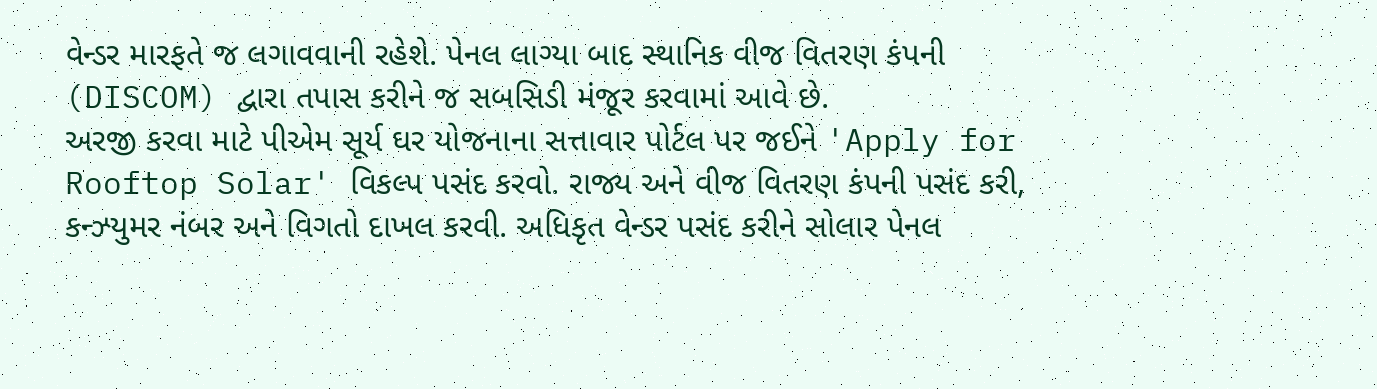વેન્ડર મારફતે જ લગાવવાની રહેશે. પેનલ લાગ્યા બાદ સ્થાનિક વીજ વિતરણ કંપની (DISCOM) દ્વારા તપાસ કરીને જ સબસિડી મંજૂર કરવામાં આવે છે.
અરજી કરવા માટે પીએમ સૂર્ય ઘર યોજનાના સત્તાવાર પોર્ટલ પર જઈને 'Apply for Rooftop Solar' વિકલ્પ પસંદ કરવો. રાજ્ય અને વીજ વિતરણ કંપની પસંદ કરી, કન્ઝ્યુમર નંબર અને વિગતો દાખલ કરવી. અધિકૃત વેન્ડર પસંદ કરીને સોલાર પેનલ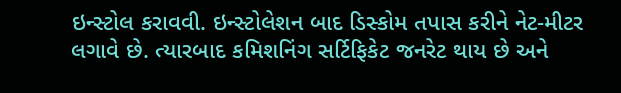ઇન્સ્ટોલ કરાવવી. ઇન્સ્ટોલેશન બાદ ડિસ્કોમ તપાસ કરીને નેટ-મીટર લગાવે છે. ત્યારબાદ કમિશનિંગ સર્ટિફિકેટ જનરેટ થાય છે અને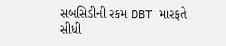સબસિડીની રકમ DBT મારફતે સીધી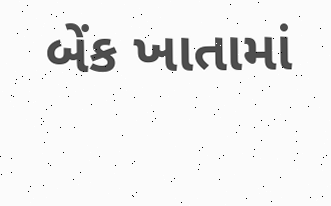બેંક ખાતામાં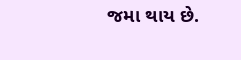જમા થાય છે.